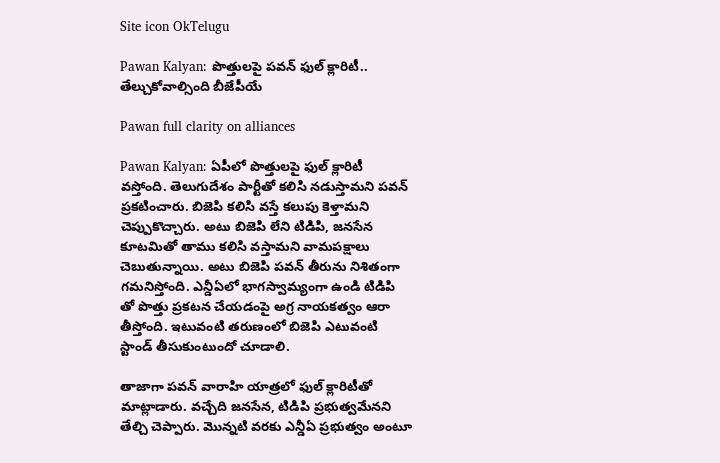Site icon OkTelugu

Pawan Kalyan: పొత్తులపై పవన్ ఫుల్ క్లారిటీ.. తేల్చుకోవాల్సింది బీజేపీయే

Pawan full clarity on alliances

Pawan Kalyan: ఏపీలో పొత్తులపై ఫుల్ క్లారిటీ వస్తోంది. తెలుగుదేశం పార్టీతో కలిసి నడుస్తామని పవన్ ప్రకటించారు. బిజెపి కలిసి వస్తే కలుపు కెళ్తామని చెప్పుకొచ్చారు. అటు బిజెపి లేని టిడిపి, జనసేన కూటమితో తాము కలిసి వస్తామని వామపక్షాలు చెబుతున్నాయి. అటు బిజెపి పవన్ తీరును నిశితంగా గమనిస్తోంది. ఎన్డీఏలో భాగస్వామ్యంగా ఉండి టిడిపి తో పొత్తు ప్రకటన చేయడంపై అగ్ర నాయకత్వం ఆరా తీస్తోంది. ఇటువంటి తరుణంలో బిజెపి ఎటువంటి స్టాండ్ తీసుకుంటుందో చూడాలి.

తాజాగా పవన్ వారాహి యాత్రలో ఫుల్ క్లారిటీతో మాట్లాడారు. వచ్చేది జనసేన, టిడిపి ప్రభుత్వమేనని తేల్చి చెప్పారు. మొన్నటి వరకు ఎన్డీఏ ప్రభుత్వం అంటూ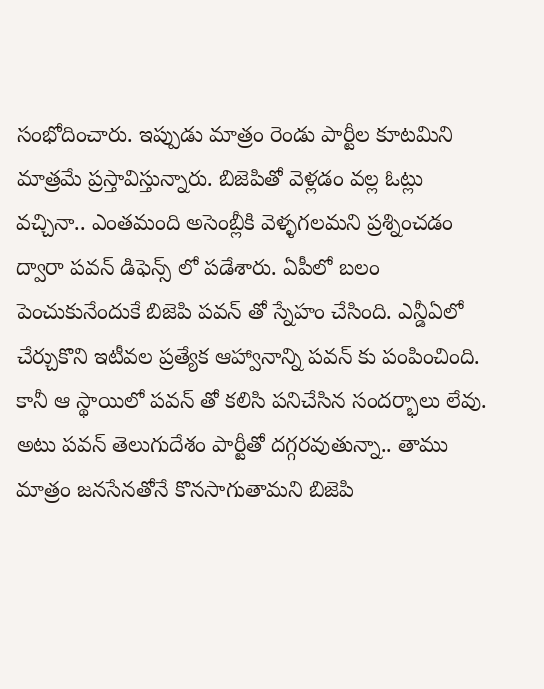సంభోదించారు. ఇప్పుడు మాత్రం రెండు పార్టీల కూటమిని మాత్రమే ప్రస్తావిస్తున్నారు. బిజెపితో వెళ్లడం వల్ల ఓట్లు వచ్చినా.. ఎంతమంది అసెంబ్లీకి వెళ్ళగలమని ప్రశ్నించడం ద్వారా పవన్ డిఫెన్స్ లో పడేశారు. ఏపీలో బలం పెంచుకునేందుకే బిజెపి పవన్ తో స్నేహం చేసింది. ఎన్డీఏలో చేర్చుకొని ఇటీవల ప్రత్యేక ఆహ్వానాన్ని పవన్ కు పంపించింది. కానీ ఆ స్థాయిలో పవన్ తో కలిసి పనిచేసిన సందర్భాలు లేవు. అటు పవన్ తెలుగుదేశం పార్టీతో దగ్గరవుతున్నా.. తాము మాత్రం జనసేనతోనే కొనసాగుతామని బిజెపి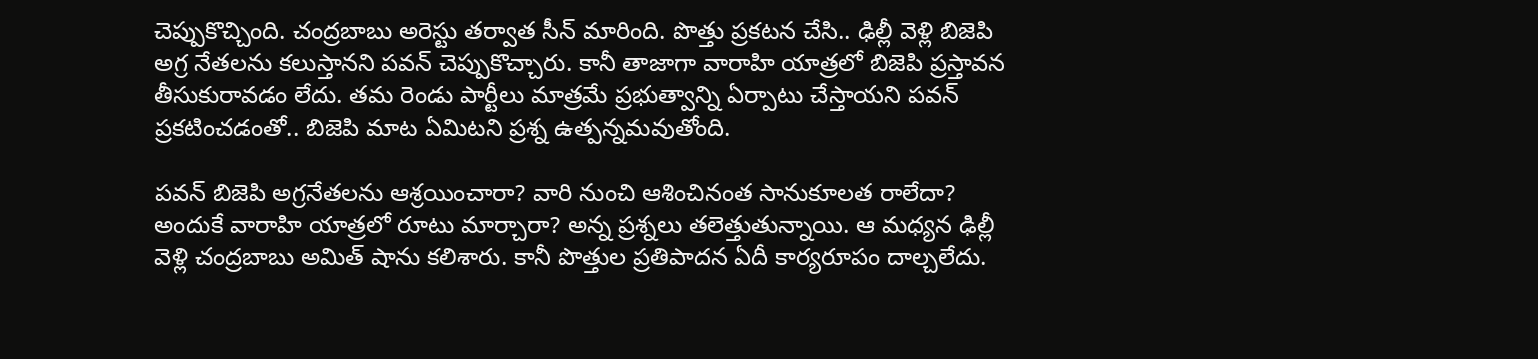చెప్పుకొచ్చింది. చంద్రబాబు అరెస్టు తర్వాత సీన్ మారింది. పొత్తు ప్రకటన చేసి.. ఢిల్లీ వెళ్లి బిజెపి అగ్ర నేతలను కలుస్తానని పవన్ చెప్పుకొచ్చారు. కానీ తాజాగా వారాహి యాత్రలో బిజెపి ప్రస్తావన తీసుకురావడం లేదు. తమ రెండు పార్టీలు మాత్రమే ప్రభుత్వాన్ని ఏర్పాటు చేస్తాయని పవన్ ప్రకటించడంతో.. బిజెపి మాట ఏమిటని ప్రశ్న ఉత్పన్నమవుతోంది.

పవన్ బిజెపి అగ్రనేతలను ఆశ్రయించారా? వారి నుంచి ఆశించినంత సానుకూలత రాలేదా? అందుకే వారాహి యాత్రలో రూటు మార్చారా? అన్న ప్రశ్నలు తలెత్తుతున్నాయి. ఆ మధ్యన ఢిల్లీ వెళ్లి చంద్రబాబు అమిత్ షాను కలిశారు. కానీ పొత్తుల ప్రతిపాదన ఏదీ కార్యరూపం దాల్చలేదు.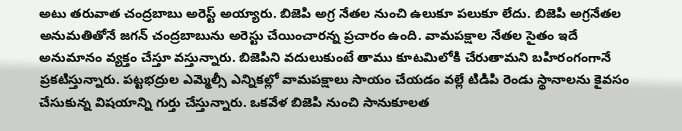అటు తరువాత చంద్రబాబు అరెస్ట్ అయ్యారు. బిజెపి అగ్ర నేతల నుంచి ఉలుకూ పలుకూ లేదు. బిజెపి అగ్రనేతల అనుమతితోనే జగన్ చంద్రబాబును అరెస్టు చేయించారన్న ప్రచారం ఉంది. వామపక్షాల నేతల సైతం ఇదే అనుమానం వ్యక్తం చేస్తూ వస్తున్నారు. బిజెపిని వదులుకుంటే తాము కూటమిలోకి చేరుతామని బహిరంగంగానే ప్రకటిస్తున్నారు. పట్టభద్రుల ఎమ్మెల్సీ ఎన్నికల్లో వామపక్షాలు సాయం చేయడం వల్లే టిడిపి రెండు స్థానాలను కైవసం చేసుకున్న విషయాన్ని గుర్తు చేస్తున్నారు. ఒకవేళ బిజెపి నుంచి సానుకూలత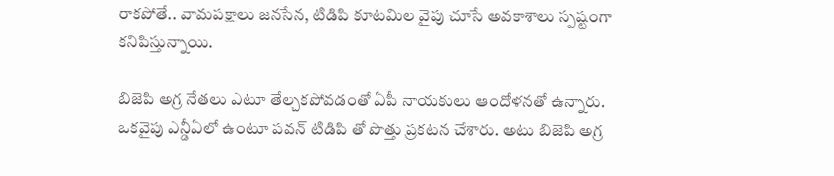రాకపోతే.. వామపక్షాలు జనసేన, టిడిపి కూటమిల వైపు చూసే అవకాశాలు స్పష్టంగా కనిపిస్తున్నాయి.

బిజెపి అగ్ర నేతలు ఎటూ తేల్చకపోవడంతో ఏపీ నాయకులు ఆందోళనతో ఉన్నారు. ఒకవైపు ఎన్డీఏలో ఉంటూ పవన్ టిడిపి తో పొత్తు ప్రకటన చేశారు. అటు బిజెపి అగ్ర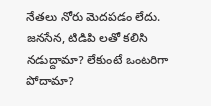నేతలు నోరు మెదపడం లేదు. జనసేన, టిడిపి లతో కలిసి నడుద్దామా? లేకుంటే ఒంటరిగా పోదామా?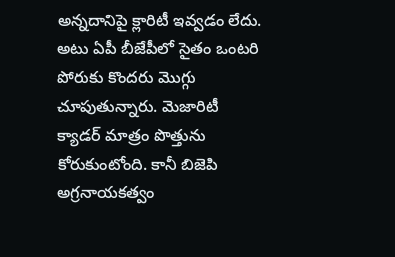అన్నదానిపై క్లారిటీ ఇవ్వడం లేదు. అటు ఏపీ బీజేపీలో సైతం ఒంటరి పోరుకు కొందరు మొగ్గు చూపుతున్నారు. మెజారిటీ క్యాడర్ మాత్రం పొత్తును కోరుకుంటోంది. కానీ బిజెపి అగ్రనాయకత్వం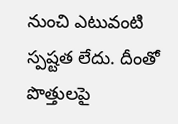నుంచి ఎటువంటి స్పష్టత లేదు. దీంతో పొత్తులపై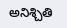అనిశ్చితి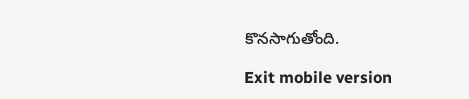కొనసాగుతోంది.

Exit mobile version